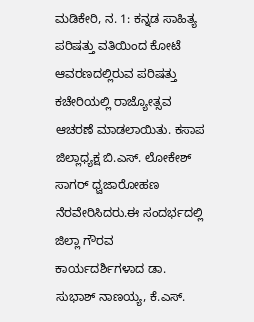ಮಡಿಕೇರಿ, ನ. 1: ಕನ್ನಡ ಸಾಹಿತ್ಯ ಪರಿಷತ್ತು ವತಿಯಿಂದ ಕೋಟೆ ಆವರಣದಲ್ಲಿರುವ ಪರಿಷತ್ತು ಕಚೇರಿಯಲ್ಲಿ ರಾಜ್ಯೋತ್ಸವ ಆಚರಣೆ ಮಾಡಲಾಯಿತು. ಕಸಾಪ ಜಿಲ್ಲಾಧ್ಯಕ್ಷ ಬಿ.ಎಸ್. ಲೋಕೇಶ್ ಸಾಗರ್ ಧ್ವಜಾರೋಹಣ ನೆರವೇರಿಸಿದರು.ಈ ಸಂದರ್ಭದಲ್ಲಿ ಜಿಲ್ಲಾ ಗೌರವ ಕಾರ್ಯದರ್ಶಿಗಳಾದ ಡಾ. ಸುಭಾಶ್ ನಾಣಯ್ಯ, ಕೆ.ಎಸ್.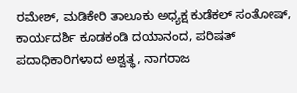ರಮೇಶ್, ಮಡಿಕೇರಿ ತಾಲೂಕು ಅಧ್ಯಕ್ಷ ಕುಡೆಕಲ್ ಸಂತೋಷ್, ಕಾರ್ಯದರ್ಶಿ ಕೂಡಕಂಡಿ ದಯಾನಂದ, ಪರಿಷತ್ ಪದಾಧಿಕಾರಿಗಳಾದ ಅಶ್ವತ್ಥ, ನಾಗರಾಜ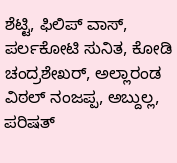ಶೆಟ್ಟಿ, ಫಿಲಿಪ್ ವಾಸ್, ಪರ್ಲಕೋಟಿ ಸುನಿತ, ಕೋಡಿ ಚಂದ್ರಶೇಖರ್, ಅಲ್ಲಾರಂಡ ವಿಠಲ್ ನಂಜಪ್ಪ, ಅಬ್ದುಲ್ಲ, ಪರಿಷತ್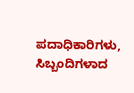ಪದಾಧಿಕಾರಿಗಳು, ಸಿಬ್ಬಂದಿಗಳಾದ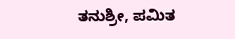ತನುಶ್ರೀ, ಪಮಿತ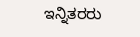ಇನ್ನಿತರರು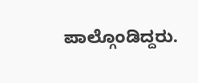ಪಾಲ್ಗೊಂಡಿದ್ದರು.